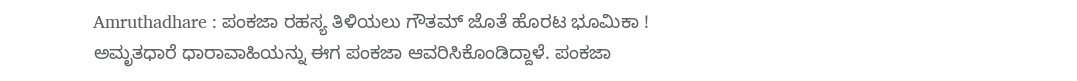Amruthadhare : ಪಂಕಜಾ ರಹಸ್ಯ ತಿಳಿಯಲು ಗೌತಮ್ ಜೊತೆ ಹೊರಟ ಭೂಮಿಕಾ !
ಅಮೃತಧಾರೆ ಧಾರಾವಾಹಿಯನ್ನು ಈಗ ಪಂಕಜಾ ಆವರಿಸಿಕೊಂಡಿದ್ದಾಳೆ. ಪಂಕಜಾ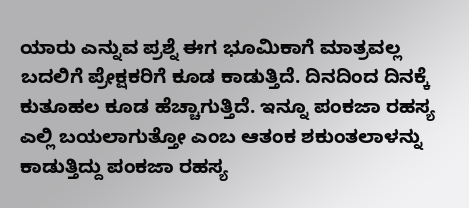ಯಾರು ಎನ್ನುವ ಪ್ರಶ್ನೆ ಈಗ ಭೂಮಿಕಾಗೆ ಮಾತ್ರವಲ್ಲ ಬದಲಿಗೆ ಪ್ರೇಕ್ಷಕರಿಗೆ ಕೂಡ ಕಾಡುತ್ತಿದೆ. ದಿನದಿಂದ ದಿನಕ್ಕೆ ಕುತೂಹಲ ಕೂಡ ಹೆಚ್ಚಾಗುತ್ತಿದೆ. ಇನ್ನೂ ಪಂಕಜಾ ರಹಸ್ಯ ಎಲ್ಲಿ ಬಯಲಾಗುತ್ತೋ ಎಂಬ ಆತಂಕ ಶಕುಂತಲಾಳನ್ನು ಕಾಡುತ್ತಿದ್ದು ಪಂಕಜಾ ರಹಸ್ಯ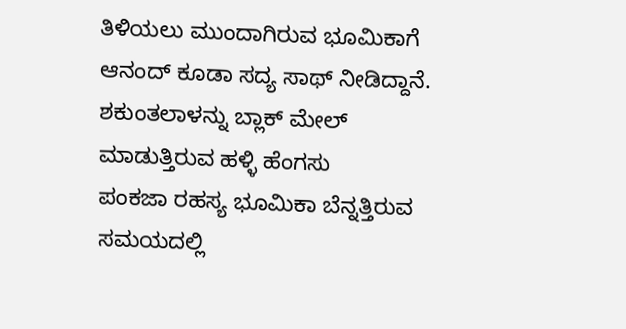ತಿಳಿಯಲು ಮುಂದಾಗಿರುವ ಭೂಮಿಕಾಗೆ ಆನಂದ್ ಕೂಡಾ ಸದ್ಯ ಸಾಥ್ ನೀಡಿದ್ದಾನೆ.
ಶಕುಂತಲಾಳನ್ನು ಬ್ಲಾಕ್ ಮೇಲ್ ಮಾಡುತ್ತಿರುವ ಹಳ್ಳಿ ಹೆಂಗಸು
ಪಂಕಜಾ ರಹಸ್ಯ ಭೂಮಿಕಾ ಬೆನ್ನತ್ತಿರುವ ಸಮಯದಲ್ಲಿ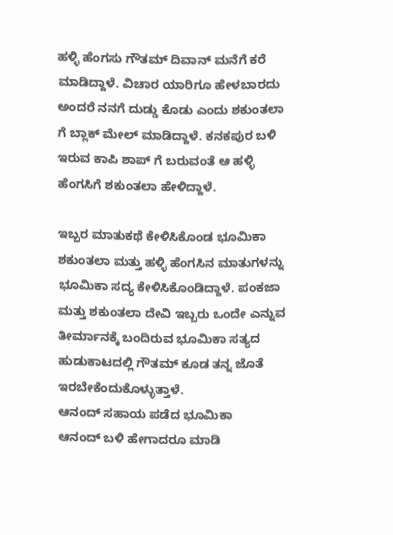ಹಳ್ಳಿ ಹೆಂಗಸು ಗೌತಮ್ ದಿವಾನ್ ಮನೆಗೆ ಕರೆ ಮಾಡಿದ್ದಾಳೆ. ವಿಚಾರ ಯಾರಿಗೂ ಹೇಳಬಾರದು ಅಂದರೆ ನನಗೆ ದುಡ್ಡು ಕೊಡು ಎಂದು ಶಕುಂತಲಾ ಗೆ ಬ್ಲಾಕ್ ಮೇಲ್ ಮಾಡಿದ್ದಾಳೆ. ಕನಕಪುರ ಬಳಿ ಇರುವ ಕಾಪಿ ಶಾಪ್ ಗೆ ಬರುವಂತೆ ಆ ಹಳ್ಳಿ ಹೆಂಗಸಿಗೆ ಶಕುಂತಲಾ ಹೇಳಿದ್ದಾಳೆ.

ಇಬ್ಬರ ಮಾತುಕಥೆ ಕೇಳಿಸಿಕೊಂಡ ಭೂಮಿಕಾ
ಶಕುಂತಲಾ ಮತ್ತು ಹಳ್ಳಿ ಹೆಂಗಸಿನ ಮಾತುಗಳನ್ನು ಭೂಮಿಕಾ ಸದ್ಯ ಕೇಳಿಸಿಕೊಂಡಿದ್ದಾಳೆ. ಪಂಕಜಾ ಮತ್ತು ಶಕುಂತಲಾ ದೇವಿ ಇಬ್ಬರು ಒಂದೇ ಎನ್ನುವ ತೀರ್ಮಾನಕ್ಕೆ ಬಂದಿರುವ ಭೂಮಿಕಾ ಸತ್ಯದ ಹುಡುಕಾಟದಲ್ಲಿ ಗೌತಮ್ ಕೂಡ ತನ್ನ ಜೊತೆ ಇರಬೇಕೆಂದುಕೊಳ್ಳುತ್ತಾಳೆ.
ಆನಂದ್ ಸಹಾಯ ಪಡೆದ ಭೂಮಿಕಾ
ಆನಂದ್ ಬಳಿ ಹೇಗಾದರೂ ಮಾಡಿ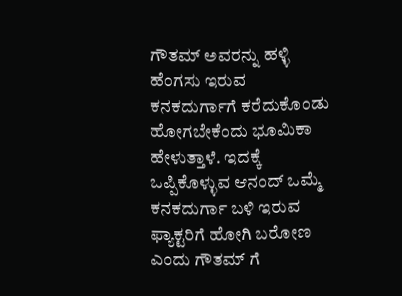ಗೌತಮ್ ಅವರನ್ನು ಹಳ್ಳಿ ಹೆಂಗಸು ಇರುವ ಕನಕದುರ್ಗಾಗೆ ಕರೆದುಕೊಂಡು ಹೋಗಬೇಕೆಂದು ಭೂಮಿಕಾ ಹೇಳುತ್ತಾಳೆ. ಇದಕ್ಕೆ ಒಪ್ಪಿಕೊಳ್ಳುವ ಆನಂದ್ ಒಮ್ಮೆ ಕನಕದುರ್ಗಾ ಬಳಿ ಇರುವ ಫ್ಯಾಕ್ಟರಿಗೆ ಹೋಗಿ ಬರೋಣ ಎಂದು ಗೌತಮ್ ಗೆ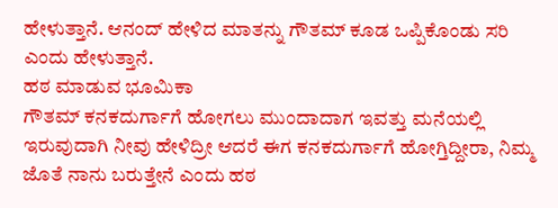ಹೇಳುತ್ತಾನೆ. ಆನಂದ್ ಹೇಳಿದ ಮಾತನ್ನು ಗೌತಮ್ ಕೂಡ ಒಪ್ಪಿಕೊಂಡು ಸರಿ ಎಂದು ಹೇಳುತ್ತಾನೆ.
ಹಠ ಮಾಡುವ ಭೂಮಿಕಾ
ಗೌತಮ್ ಕನಕದುರ್ಗಾಗೆ ಹೋಗಲು ಮುಂದಾದಾಗ ಇವತ್ತು ಮನೆಯಲ್ಲಿ ಇರುವುದಾಗಿ ನೀವು ಹೇಳಿದ್ರೀ ಆದರೆ ಈಗ ಕನಕದುರ್ಗಾಗೆ ಹೋಗ್ತಿದ್ದೀರಾ, ನಿಮ್ಮ ಜೊತೆ ನಾನು ಬರುತ್ತೇನೆ ಎಂದು ಹಠ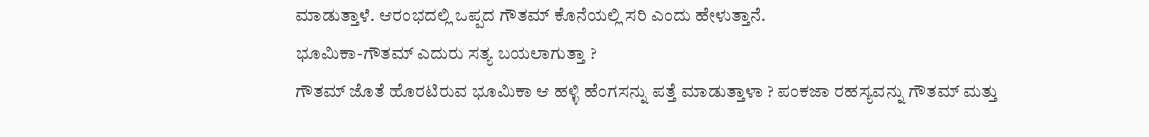ಮಾಡುತ್ತಾಳೆ. ಆರಂಭದಲ್ಲಿ ಒಪ್ಪದ ಗೌತಮ್ ಕೊನೆಯಲ್ಲಿ ಸರಿ ಎಂದು ಹೇಳುತ್ತಾನೆ.
ಭೂಮಿಕಾ-ಗೌತಮ್ ಎದುರು ಸತ್ಯ ಬಯಲಾಗುತ್ತಾ ?
ಗೌತಮ್ ಜೊತೆ ಹೊರಟಿರುವ ಭೂಮಿಕಾ ಆ ಹಳ್ಳಿ ಹೆಂಗಸನ್ನು ಪತ್ತೆ ಮಾಡುತ್ತಾಳಾ ? ಪಂಕಜಾ ರಹಸ್ಯವನ್ನು ಗೌತಮ್ ಮತ್ತು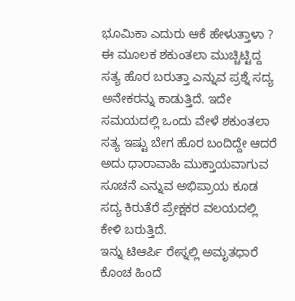ಭೂಮಿಕಾ ಎದುರು ಆಕೆ ಹೇಳುತ್ತಾಳಾ ? ಈ ಮೂಲಕ ಶಕುಂತಲಾ ಮುಚ್ಚಿಟ್ಟಿದ್ದ ಸತ್ಯ ಹೊರ ಬರುತ್ತಾ ಎನ್ನುವ ಪ್ರಶ್ನೆ ಸದ್ಯ ಅನೇಕರನ್ನು ಕಾಡುತ್ತಿದೆ. ಇದೇ ಸಮಯದಲ್ಲಿ ಒಂದು ವೇಳೆ ಶಕುಂತಲಾ ಸತ್ಯ ಇಷ್ಟು ಬೇಗ ಹೊರ ಬಂದಿದ್ದೇ ಆದರೆ ಅದು ಧಾರಾವಾಹಿ ಮುಕ್ತಾಯವಾಗುವ ಸೂಚನೆ ಎನ್ನುವ ಅಭಿಪ್ರಾಯ ಕೂಡ ಸದ್ಯ ಕಿರುತೆರೆ ಪ್ರೇಕ್ಷಕರ ವಲಯದಲ್ಲಿ ಕೇಳಿ ಬರುತ್ತಿದೆ.
ಇನ್ನು ಟಿಆರ್ಪಿ ರೇಸ್ನಲ್ಲಿ ಅಮೃತಧಾರೆ ಕೊಂಚ ಹಿಂದೆ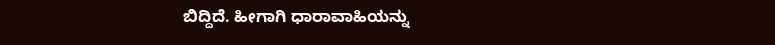ಬಿದ್ದಿದೆ. ಹೀಗಾಗಿ ಧಾರಾವಾಹಿಯನ್ನು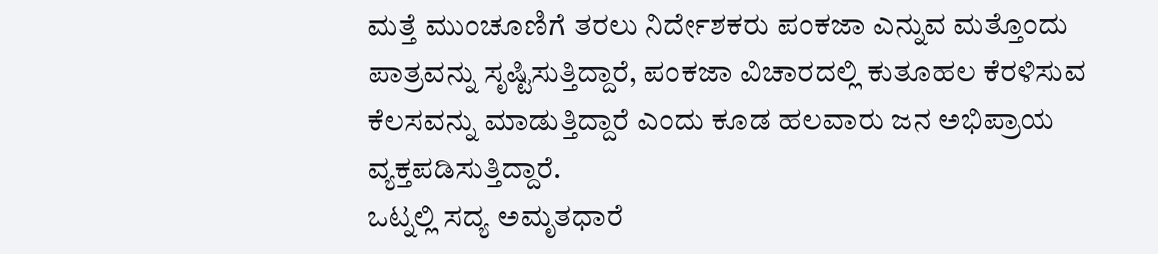ಮತ್ತೆ ಮುಂಚೂಣಿಗೆ ತರಲು ನಿರ್ದೇಶಕರು ಪಂಕಜಾ ಎನ್ನುವ ಮತ್ತೊಂದು ಪಾತ್ರವನ್ನು ಸೃಷ್ಟಿಸುತ್ತಿದ್ದಾರೆ, ಪಂಕಜಾ ವಿಚಾರದಲ್ಲಿ ಕುತೂಹಲ ಕೆರಳಿಸುವ ಕೆಲಸವನ್ನು ಮಾಡುತ್ತಿದ್ದಾರೆ ಎಂದು ಕೂಡ ಹಲವಾರು ಜನ ಅಭಿಪ್ರಾಯ ವ್ಯಕ್ತಪಡಿಸುತ್ತಿದ್ದಾರೆ.
ಒಟ್ನಲ್ಲಿ ಸದ್ಯ ಅಮೃತಧಾರೆ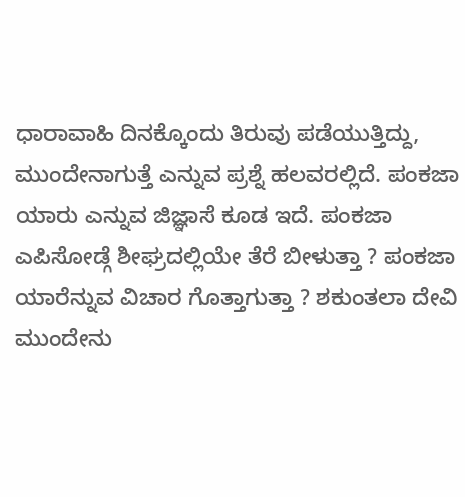ಧಾರಾವಾಹಿ ದಿನಕ್ಕೊಂದು ತಿರುವು ಪಡೆಯುತ್ತಿದ್ದು, ಮುಂದೇನಾಗುತ್ತೆ ಎನ್ನುವ ಪ್ರಶ್ನೆ ಹಲವರಲ್ಲಿದೆ. ಪಂಕಜಾ ಯಾರು ಎನ್ನುವ ಜಿಜ್ಞಾಸೆ ಕೂಡ ಇದೆ. ಪಂಕಜಾ ಎಪಿಸೋಡ್ಗೆ ಶೀಘ್ರದಲ್ಲಿಯೇ ತೆರೆ ಬೀಳುತ್ತಾ ? ಪಂಕಜಾ ಯಾರೆನ್ನುವ ವಿಚಾರ ಗೊತ್ತಾಗುತ್ತಾ ? ಶಕುಂತಲಾ ದೇವಿ ಮುಂದೇನು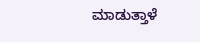ಮಾಡುತ್ತಾಳೆ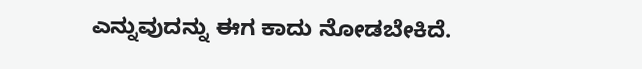ಎನ್ನುವುದನ್ನು ಈಗ ಕಾದು ನೋಡಬೇಕಿದೆ.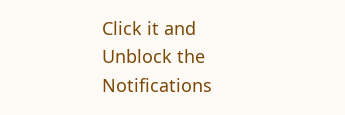Click it and Unblock the Notifications